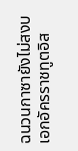ฉนวนกาซายังไม่สงบ เอกอัครราชทูตอิส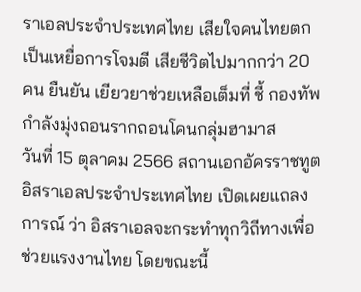ราเอลประจำประเทศไทย เสียใจคนไทยตกเป็นเหยื่อการโจมตี เสียชีวิตไปมากกว่า 20 คน ยืนยัน เยียวยาช่วยเหลือเต็มที่ ชี้ กองทัพกำลังมุ่งถอนรากถอนโคนกลุ่มฮามาส
วันที่ 15 ตุลาคม 2566 สถานเอกอัครราชทูตอิสราเอลประจำประเทศไทย เปิดเผยแถลงการณ์ ว่า อิสราเอลจะกระทำทุกวิถีทางเพื่อช่วยแรงงานไทย โดยขณะนี้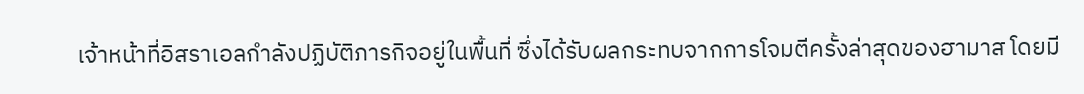เจ้าหน้าที่อิสราเอลกำลังปฏิบัติภารกิจอยู่ในพื้นที่ ซึ่งได้รับผลกระทบจากการโจมตีครั้งล่าสุดของฮามาส โดยมี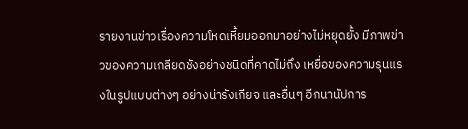รายงานข่าวเรื่องความโหดเหี้ยมออกมาอย่างไม่หยุดยั้ง มีภาพข่าวของความเกลียดชังอย่างชนิดที่คาดไม่ถึง เหยื่อของความรุนแรงในรูปแบบต่างๆ อย่างน่ารังเกียจ และอื่นๆ อีกนานัปการ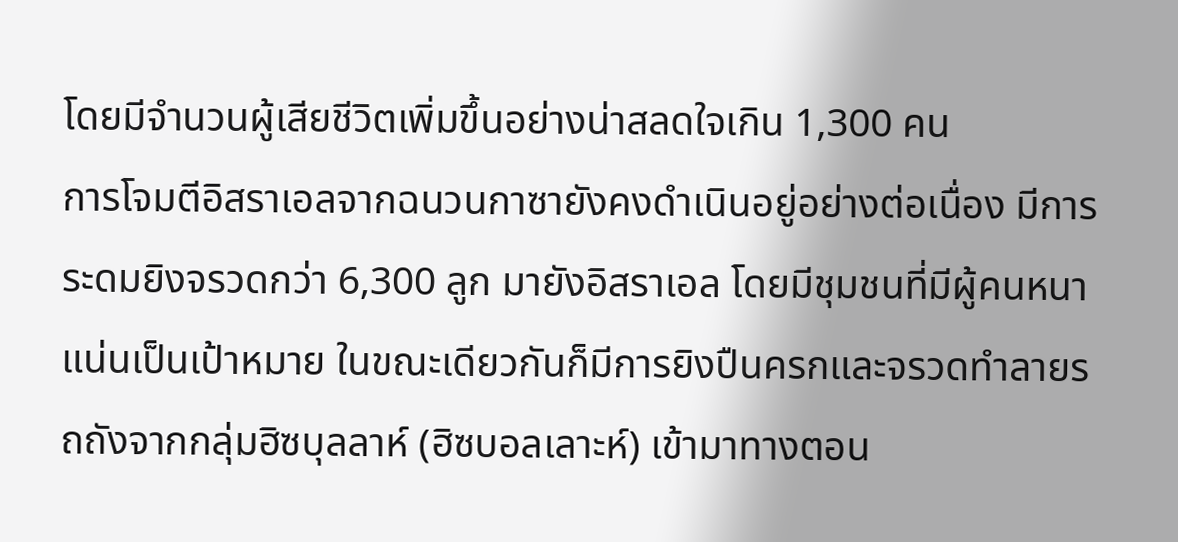โดยมีจำนวนผู้เสียชีวิตเพิ่มขึ้นอย่างน่าสลดใจเกิน 1,300 คน
การโจมตีอิสราเอลจากฉนวนกาซายังคงดำเนินอยู่อย่างต่อเนื่อง มีการระดมยิงจรวดกว่า 6,300 ลูก มายังอิสราเอล โดยมีชุมชนที่มีผู้คนหนาแน่นเป็นเป้าหมาย ในขณะเดียวกันก็มีการยิงปืนครกและจรวดทำลายรถถังจากกลุ่มฮิซบุลลาห์ (ฮิซบอลเลาะห์) เข้ามาทางตอน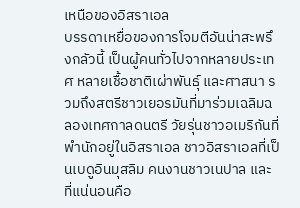เหนือของอิสราเอล
บรรดาเหยื่อของการโจมตีอันน่าสะพรึงกลัวนี้ เป็นผู้คนทั่วไปจากหลายประเทศ หลายเชื้อชาติเผ่าพันธุ์ และศาสนา รวมถึงสตรีชาวเยอรมันที่มาร่วมเฉลิมฉลองเทศกาลดนตรี วัยรุ่นชาวอเมริกันที่พำนักอยู่ในอิสราเอล ชาวอิสราเอลที่เป็นเบดูอินมุสลิม คนงานชาวเนปาล และที่แน่นอนคือ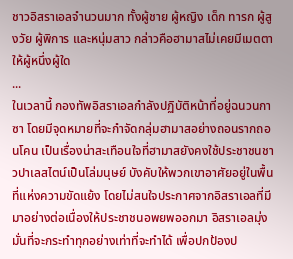ชาวอิสราเอลจำนวนมาก ทั้งผู้ชาย ผู้หญิง เด็ก ทารก ผู้สูงวัย ผู้พิการ และหนุ่มสาว กล่าวคือฮามาสไม่เคยมีเมตตาให้ผู้หนึ่งผู้ใด
...
ในเวลานี้ กองทัพอิสราเอลกำลังปฏิบัติหน้าที่อยู่ฉนวนกาซา โดยมีจุดหมายที่จะกำจัดกลุ่มฮามาสอย่างถอนรากถอนโคน เป็นเรื่องน่าสะเทือนใจที่ฮามาสยังคงใช้ประชาชนชาวปาเลสไตน์เป็นโล่มนุษย์ บังคับให้พวกเขาอาศัยอยู่ในพื้นที่แห่งความขัดแย้ง โดยไม่สนใจประกาศจากอิสราเอลที่มีมาอย่างต่อเนื่องให้ประชาชนอพยพออกมา อิสราเอลมุ่งมั่นที่จะกระทำทุกอย่างเท่าที่จะทำได้ เพื่อปกป้องป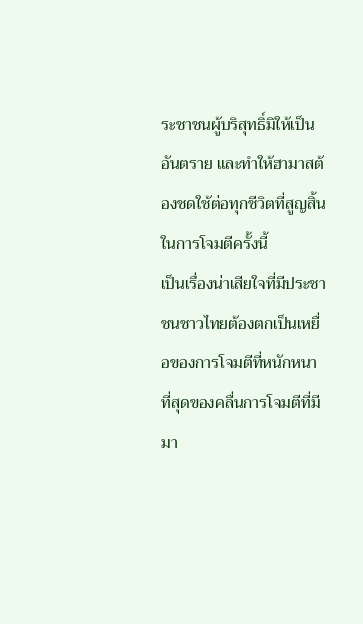ระชาชนผู้บริสุทธิ์มิให้เป็นอันตราย และทำให้ฮามาสต้องชดใช้ต่อทุกชีวิตที่สูญสิ้นในการโจมตีครั้งนี้
เป็นเรื่องน่าเสียใจที่มีประชาชนชาวไทยต้องตกเป็นเหยื่อของการโจมตีที่หนักหนาที่สุดของคลื่นการโจมตีที่มีมา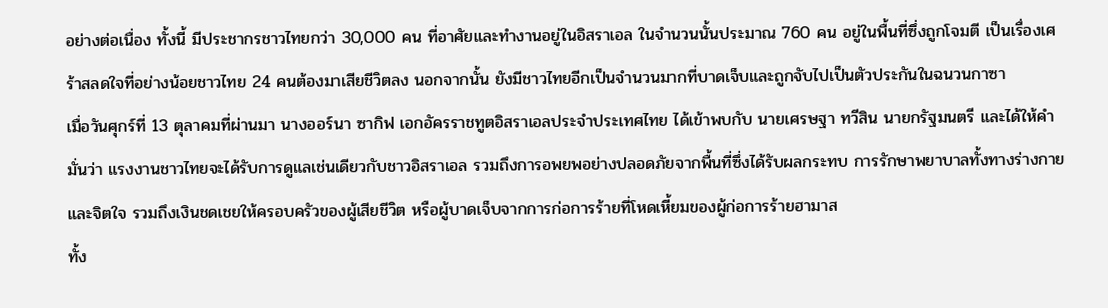อย่างต่อเนื่อง ทั้งนี้ มีประชากรชาวไทยกว่า 30,000 คน ที่อาศัยและทำงานอยู่ในอิสราเอล ในจำนวนนั้นประมาณ 760 คน อยู่ในพื้นที่ซึ่งถูกโจมตี เป็นเรื่องเศร้าสลดใจที่อย่างน้อยชาวไทย 24 คนต้องมาเสียชีวิตลง นอกจากนั้น ยังมีชาวไทยอีกเป็นจำนวนมากที่บาดเจ็บและถูกจับไปเป็นตัวประกันในฉนวนกาซา
เมื่อวันศุกร์ที่ 13 ตุลาคมที่ผ่านมา นางออร์นา ซากิฟ เอกอัครราชทูตอิสราเอลประจำประเทศไทย ได้เข้าพบกับ นายเศรษฐา ทวีสิน นายกรัฐมนตรี และได้ให้คำมั่นว่า แรงงานชาวไทยจะได้รับการดูแลเช่นเดียวกับชาวอิสราเอล รวมถึงการอพยพอย่างปลอดภัยจากพื้นที่ซึ่งได้รับผลกระทบ การรักษาพยาบาลทั้งทางร่างกายและจิตใจ รวมถึงเงินชดเชยให้ครอบครัวของผู้เสียชีวิต หรือผู้บาดเจ็บจากการก่อการร้ายที่โหดเหี้ยมของผู้ก่อการร้ายฮามาส
ทั้ง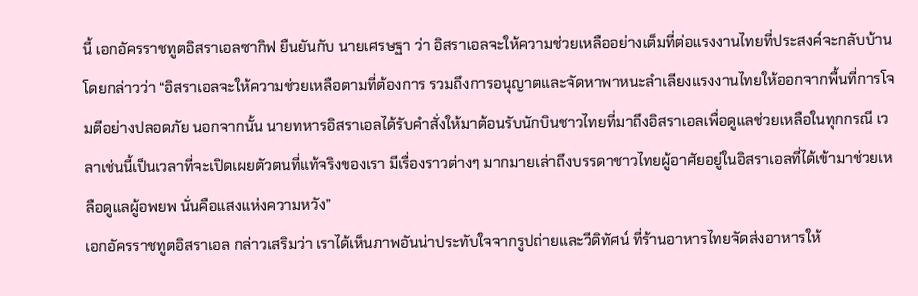นี้ เอกอัครราชทูตอิสราเอลซากิฟ ยืนยันกับ นายเศรษฐา ว่า อิสราเอลจะให้ความช่วยเหลืออย่างเต็มที่ต่อแรงงานไทยที่ประสงค์จะกลับบ้าน โดยกล่าวว่า “อิสราเอลจะให้ความช่วยเหลือตามที่ต้องการ รวมถึงการอนุญาตและจัดหาพาหนะลำเลียงแรงงานไทยให้ออกจากพื้นที่การโจมตีอย่างปลอดภัย นอกจากนั้น นายทหารอิสราเอลได้รับคำสั่งให้มาต้อนรับนักบินชาวไทยที่มาถึงอิสราเอลเพื่อดูแลช่วยเหลือในทุกกรณี เวลาเช่นนี้เป็นเวลาที่จะเปิดเผยตัวตนที่แท้จริงของเรา มีเรื่องราวต่างๆ มากมายเล่าถึงบรรดาชาวไทยผู้อาศัยอยู่ในอิสราเอลที่ได้เข้ามาช่วยเหลือดูแลผู้อพยพ นั่นคือแสงแห่งความหวัง”
เอกอัครราชทูตอิสราเอล กล่าวเสริมว่า เราได้เห็นภาพอันน่าประทับใจจากรูปถ่ายและวีดิทัศน์ ที่ร้านอาหารไทยจัดส่งอาหารให้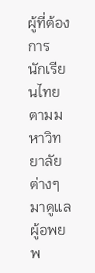ผู้ที่ต้องการ นักเรียนไทยตามมหาวิทยาลัยต่างๆ มาดูแลผู้อพยพ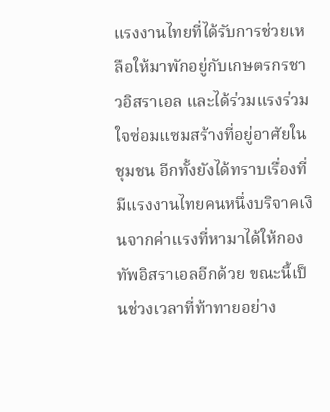แรงงานไทยที่ได้รับการช่วยเหลือให้มาพักอยู่กับเกษตรกรชาวอิสราเอล และได้ร่วมแรงร่วมใจซ่อมแซมสร้างที่อยู่อาศัยในชุมชน อีกทั้งยังได้ทราบเรื่องที่มีแรงงานไทยคนหนึ่งบริจาคเงินจากค่าแรงที่หามาได้ให้กองทัพอิสราเอลอีกด้วย ขณะนี้เป็นช่วงเวลาที่ท้าทายอย่าง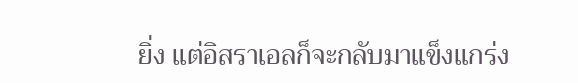ยิ่ง แต่อิสราเอลก็จะกลับมาแข็งแกร่ง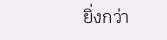ยิ่งกว่า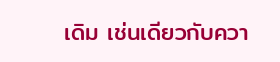เดิม เช่นเดียวกับควา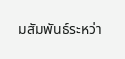มสัมพันธ์ระหว่า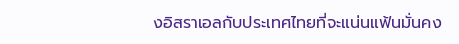งอิสราเอลกับประเทศไทยที่จะแน่นแฟ้นมั่นคง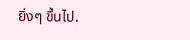ยิ่งๆ ขึ้นไป.